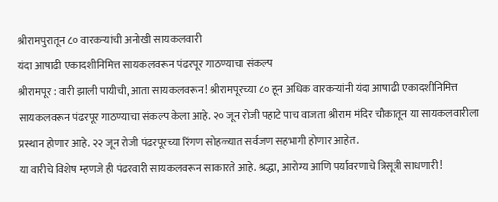श्रीरामपुरातून ८० वारकऱ्यांची अनोखी सायकलवारी
यंदा आषाढी एकादशीनिमित्त सायकलवरून पंढरपूर गाठण्याचा संकल्प
श्रीरामपूर : वारी झाली पायीची, आता सायकलवरून! श्रीरामपूरच्या ८० हून अधिक वारकऱ्यांनी यंदा आषाढी एकादशीनिमित्त सायकलवरून पंढरपूर गाठण्याचा संकल्प केला आहे. २० जून रोजी पहाटे पाच वाजता श्रीराम मंदिर चौकातून या सायकलवारीला प्रस्थान होणार आहे. २२ जून रोजी पंढरपूरच्या रिंगण सोहळ्यात सर्वजण सहभागी होणार आहेत.
या वारीचे विशेष म्हणजे ही पंढरवारी सायकलवरून साकारते आहे. श्रद्धा, आरोग्य आणि पर्यावरणाचे त्रिसूत्री साधणारी!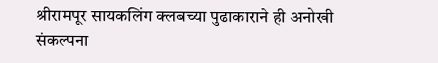श्रीरामपूर सायकलिंग क्लबच्या पुढाकाराने ही अनोखी संकल्पना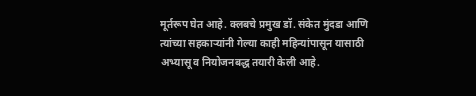मूर्तरूप घेत आहे. क्लबचे प्रमुख डॉ. संकेत मुंदडा आणि त्यांच्या सहकाऱ्यांनी गेल्या काही महिन्यांपासून यासाठी अभ्यासू व नियोजनबद्ध तयारी केली आहे.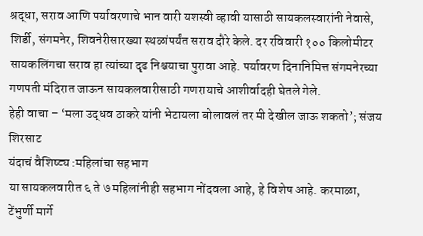श्रद्धा, सराव आणि पर्यावरणाचे भान वारी यशस्वी व्हावी यासाठी सायकलस्वारांनी नेवासे, शिर्डी, संगमनेर, शिवनेरीसारख्या स्थळांपर्यंत सराव दौरे केले. दर रविवारी १०० किलोमीटर सायकलिंगचा सराव हा त्यांच्या दृढ निश्चयाचा पुरावा आहे. पर्यावरण दिनानिमित्त संगमनेरच्या गणपती मंदिरात जाऊन सायकलवारीसाठी गणरायाचे आशीर्वादही घेतले गेले.
हेही वाचा – ‘मला उद्धव ठाकरे यांनी भेटायला बोलावलं तर मी देखील जाऊ शकतो’; संजय शिरसाट
यंदाचं वैशिष्ट्य :महिलांचा सहभाग
या सायकलवारीत ६ ते ७ महिलांनीही सहभाग नोंदवला आहे, हे विशेष आहे. करमाळा, टेंभुर्णी मार्गे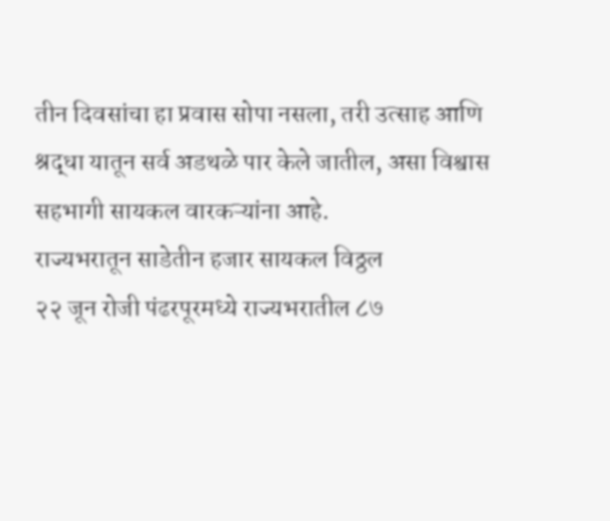तीन दिवसांचा हा प्रवास सोपा नसला, तरी उत्साह आणि श्रद्धा यातून सर्व अडथळे पार केले जातील, असा विश्वास सहभागी सायकल वारकऱ्यांना आहे.
राज्यभरातून साडेतीन हजार सायकल विठ्ठल
२२ जून रोजी पंढरपूरमध्ये राज्यभरातील ८७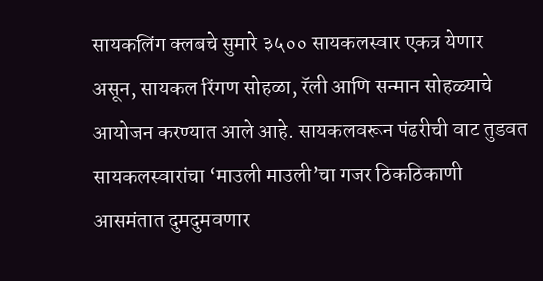सायकलिंग क्लबचे सुमारे ३५०० सायकलस्वार एकत्र येणार असून, सायकल रिंगण सोहळा, रॅली आणि सन्मान सोहळ्याचे आयोजन करण्यात आले आहे. सायकलवरून पंढरीची वाट तुडवत सायकलस्वारांचा ‘माउली माउली’चा गजर ठिकठिकाणी आसमंतात दुमदुमवणार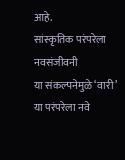आहे.
सांस्कृतिक परंपरेला नवसंजीवनी
या संकल्पनेमुळे ‘वारी’ या परंपरेला नवे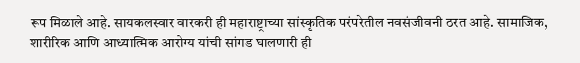रूप मिळाले आहे. सायकलस्वार वारकरी ही महाराष्ट्राच्या सांस्कृतिक परंपरेतील नवसंजीवनी ठरत आहे. सामाजिक, शारीरिक आणि आध्यात्मिक आरोग्य यांची सांगड घालणारी ही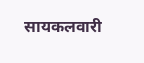सायकलवारी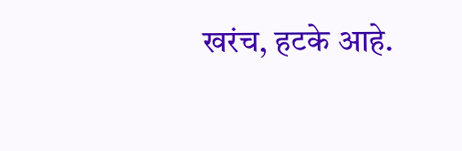खरंच, हटके आहे.